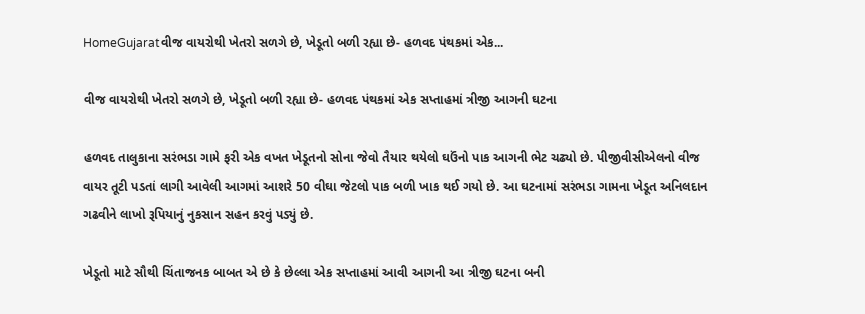HomeGujaratવીજ વાયરોથી ખેતરો સળગે છે, ખેડૂતો બળી રહ્યા છે- હળવદ પંથકમાં એક...

વીજ વાયરોથી ખેતરો સળગે છે, ખેડૂતો બળી રહ્યા છે- હળવદ પંથકમાં એક સપ્તાહમાં ત્રીજી આગની ઘટના

હળવદ તાલુકાના સરંભડા ગામે ફરી એક વખત ખેડૂતનો સોના જેવો તૈયાર થયેલો ઘઉંનો પાક આગની ભેટ ચઢ્યો છે. પીજીવીસીએલનો વીજ વાયર તૂટી પડતાં લાગી આવેલી આગમાં આશરે 50 વીઘા જેટલો પાક બળી ખાક થઈ ગયો છે. આ ઘટનામાં સરંભડા ગામના ખેડૂત અનિલદાન ગઢવીને લાખો રૂપિયાનું નુકસાન સહન કરવું પડ્યું છે.

ખેડૂતો માટે સૌથી ચિંતાજનક બાબત એ છે કે છેલ્લા એક સપ્તાહમાં આવી આગની આ ત્રીજી ઘટના બની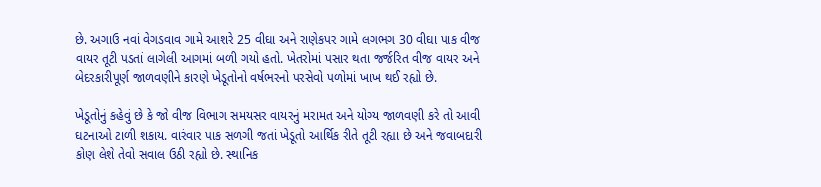છે. અગાઉ નવાં વેગડવાવ ગામે આશરે 25 વીઘા અને રાણેકપર ગામે લગભગ 30 વીઘા પાક વીજ વાયર તૂટી પડતાં લાગેલી આગમાં બળી ગયો હતો. ખેતરોમાં પસાર થતા જર્જરિત વીજ વાયર અને બેદરકારીપૂર્ણ જાળવણીને કારણે ખેડૂતોનો વર્ષભરનો પરસેવો પળોમાં ખાખ થઈ રહ્યો છે.

ખેડૂતોનું કહેવું છે કે જો વીજ વિભાગ સમયસર વાયરનું મરામત અને યોગ્ય જાળવણી કરે તો આવી ઘટનાઓ ટાળી શકાય. વારંવાર પાક સળગી જતાં ખેડૂતો આર્થિક રીતે તૂટી રહ્યા છે અને જવાબદારી કોણ લેશે તેવો સવાલ ઉઠી રહ્યો છે. સ્થાનિક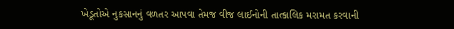ખેડૂતોએ નુકસાનનું વળતર આપવા તેમજ વીજ લાઈનોની તાત્કાલિક મરામત કરવાની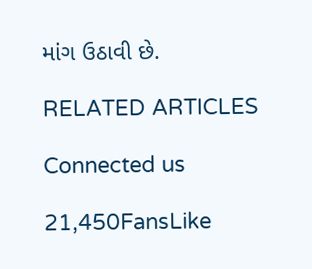માંગ ઉઠાવી છે.

RELATED ARTICLES

Connected us

21,450FansLike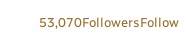53,070FollowersFollow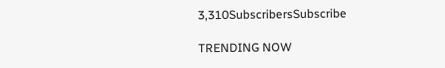3,310SubscribersSubscribe

TRENDING NOW